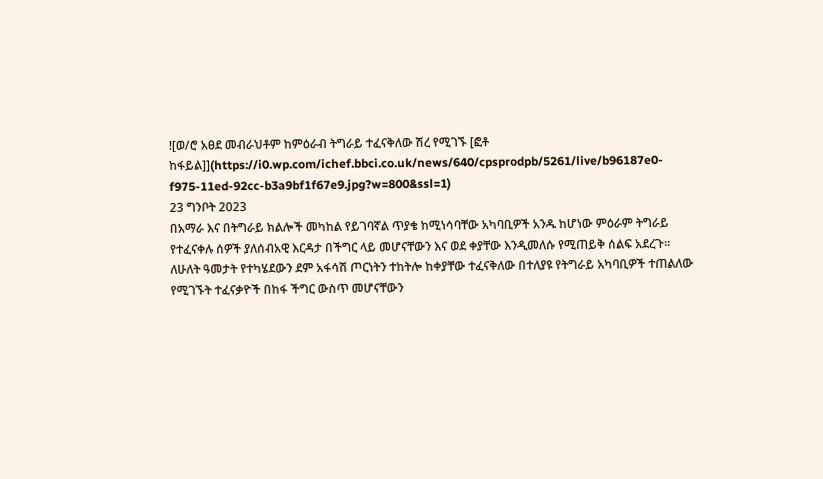![ወ/ሮ አፀደ መብራህቶም ከምዕራብ ትግራይ ተፈናቅለው ሽረ የሚገኙ [ፎቶ ከፋይል]](https://i0.wp.com/ichef.bbci.co.uk/news/640/cpsprodpb/5261/live/b96187e0-f975-11ed-92cc-b3a9bf1f67e9.jpg?w=800&ssl=1)
23 ግንቦት 2023
በአማራ እና በትግራይ ክልሎች መካከል የይገባኛል ጥያቄ ከሚነሳባቸው አካባቢዎች አንዱ ከሆነው ምዕራም ትግራይ የተፈናቀሉ ሰዎች ያለሰብአዊ እርዳታ በችግር ላይ መሆናቸውን እና ወደ ቀያቸው እንዲመለሱ የሚጠይቅ ሰልፍ አደረጉ።
ለሁለት ዓመታት የተካሄደውን ደም አፋሳሽ ጦርነትን ተከትሎ ከቀያቸው ተፈናቅለው በተለያዩ የትግራይ አካባቢዎች ተጠልለው የሚገኙት ተፈናቃዮች በከፋ ችግር ውስጥ መሆናቸውን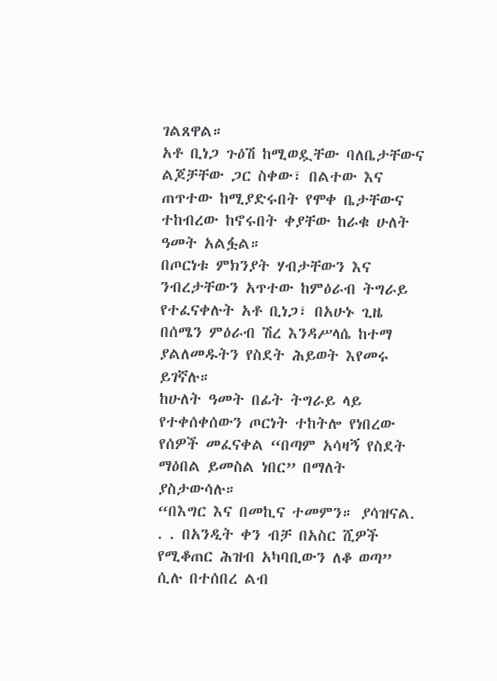ገልጸዋል።
አቶ ቢነጋ ጉዕሽ ከሚወዷቸው ባለቤታቸውና ልጆቻቸው ጋር ስቀው፣ በልተው እና ጠጥተው ከሚያድሩበት የሞቀ ቤታቸውና ተከብረው ከኖሩበት ቀያቸው ከራቁ ሁለት ዓመት አልፏል።
በጦርነቱ ምክንያት ሃብታቸውን እና ንብረታቸውን አጥተው ከምዕራብ ትግራይ የተፈናቀሉት አቶ ቢነጋ፣ በአሁኑ ጊዜ በሰሜን ምዕራብ ሽረ እንዳሥላሴ ከተማ ያልለመዱትን የስደት ሕይወት እየመሩ ይገኛሉ።
ከሁለት ዓመት በፊት ትግራይ ላይ የተቀሰቀሰውን ጦርነት ተከትሎ የነበረው የሰዎች መፈናቀል “በጣም አሳዛኝ የስደት ማዕበል ይመስል ነበር” በማለት ያስታውሳሉ።
“በእግር እና በመኪና ተመምን። ያሳዝናል. . . በአንዲት ቀን ብቻ በአስር ሺዎች የሚቆጠር ሕዝብ አካባቢውን ለቆ ወጣ” ሲሉ በተሰበረ ልብ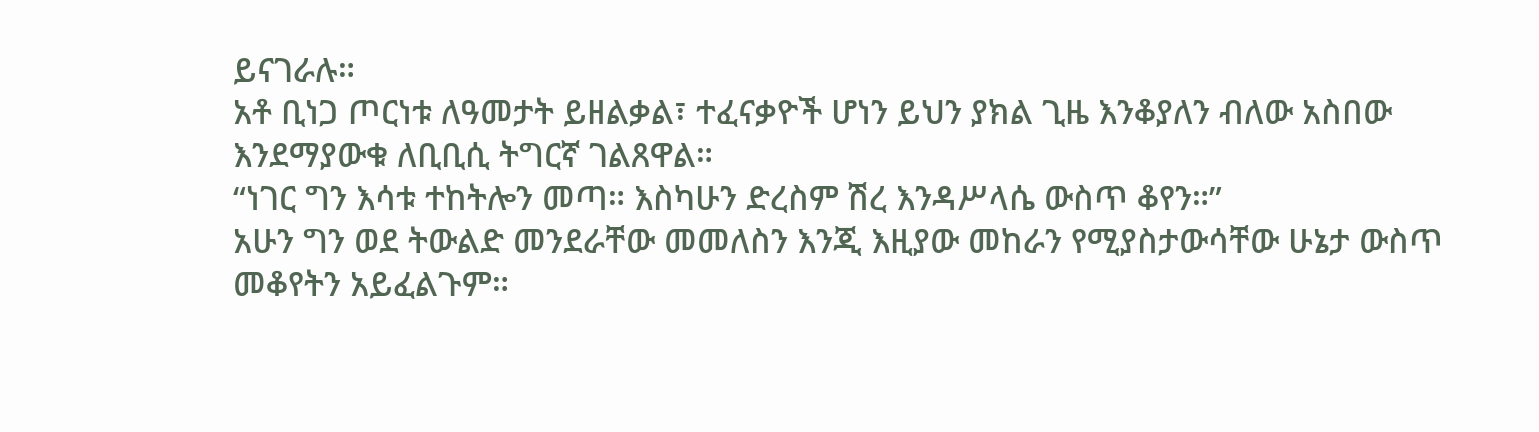ይናገራሉ።
አቶ ቢነጋ ጦርነቱ ለዓመታት ይዘልቃል፣ ተፈናቃዮች ሆነን ይህን ያክል ጊዜ እንቆያለን ብለው አስበው እንደማያውቁ ለቢቢሲ ትግርኛ ገልጸዋል።
“ነገር ግን እሳቱ ተከትሎን መጣ። እስካሁን ድረስም ሽረ እንዳሥላሴ ውስጥ ቆየን።”
አሁን ግን ወደ ትውልድ መንደራቸው መመለስን እንጂ እዚያው መከራን የሚያስታውሳቸው ሁኔታ ውስጥ መቆየትን አይፈልጉም።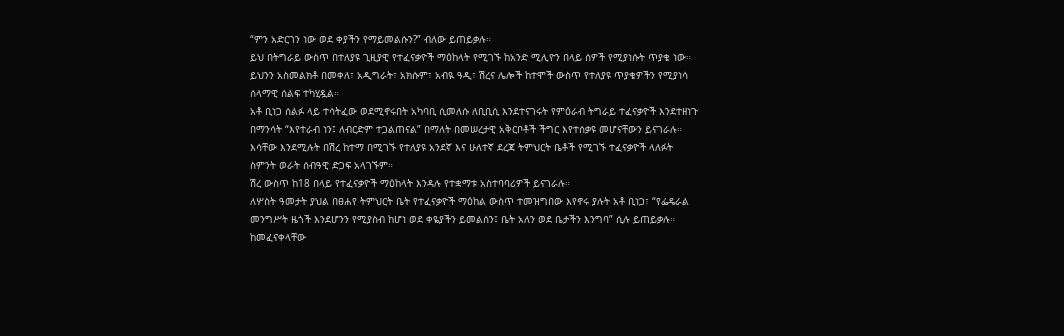“ምን አድርገን ነው ወደ ቀያችን የማይመልሱን?” ብለው ይጠይቃሉ።
ይህ በትግራይ ውስጥ በተለያዩ ጊዚያዊ የተፈናቃዮች ማዕከላት የሚገኙ ከአንድ ሚሊዮን በላይ ሰዎች የሚያነሱት ጥያቄ ነው።
ይህንን አስመልክቶ በመቀለ፣ አዲግራት፣ አክሱም፣ አብዪ ዓዲ፣ ሽረና ሌሎች ከተሞች ውስጥ የተለያዩ ጥያቄዎችን የሚያነሳ ሰላማዊ ሰልፍ ተካሂዷል።
አቶ ቢነጋ ሰልፉ ላይ ተሳትፈው ወደሚኖሩበት አካባቢ ሲመለሱ ለቢቢሲ እንደተናገሩት የምዕራብ ትግራይ ተፈናቃዮች እንደተዘነጉ በማንሳት “እየተራብ ነን፤ ለብርድም ተጋልጠናል” በማለት በመሠረታዊ አቅርቦቶች ችግር እየተሰቃዩ መሆናቸውን ይናገራሉ።
እሳቸው እንደሚሉት በሽረ ከተማ በሚገኙ የተለያዩ አንደኛ እና ሁለተኛ ደረጃ ትምህርት ቤቶች የሚገኙ ተፈናቃዮች ላለፉት ስምንት ወራት ሰብዓዊ ድጋፍ አላገኙም።
ሽረ ውስጥ ከ18 በላይ የተፈናቃዮች ማዕከላት እንዳሉ የተቋማቱ አስተባባሪዎች ይናገራሉ።
ለሦስት ዓመታት ያህል በፀሐየ ትምህርት ቤት የተፈናቃዮች ማዕከል ውስጥ ተመዝግበው እየኖሩ ያሉት አቶ ቢነጋ፣ “የፌዴራል መንግሥት ዜጎች እንደሆንን የሚያስብ ከሆነ ወደ ቀዬያችን ይመልሰን፤ ቤት አለን ወደ ቤታችን እንግባ” ሲሉ ይጠይቃሉ።
ከመፈናቀላቸው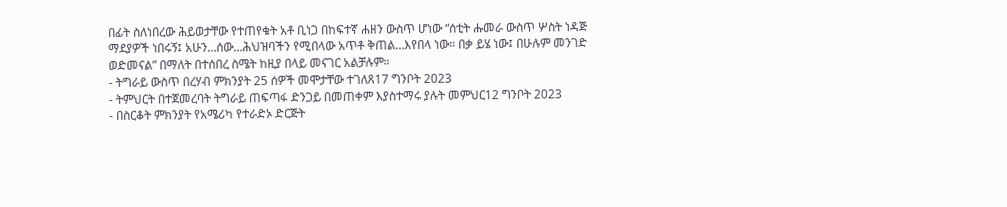በፊት ስለነበረው ሕይወታቸው የተጠየቁት አቶ ቢነጋ በከፍተኛ ሐዘን ውስጥ ሆነው “ሰቲት ሑመራ ውስጥ ሦስት ነዳጅ ማደያዎች ነበሩኝ፤ አሁን…ሰው…ሕህዝባችን የሚበላው አጥቶ ቅጠል…እየበላ ነው። በቃ ይሄ ነው፤ በሁሉም መንገድ ወድመናል” በማለት በተሰበረ ስሜት ከዚያ በላይ መናገር አልቻሉም።
- ትግራይ ውስጥ በረሃብ ምክንያት 25 ሰዎች መሞታቸው ተገለጸ17 ግንቦት 2023
- ትምህርት በተጀመረባት ትግራይ ጠፍጣፋ ድንጋይ በመጠቀም እያስተማሩ ያሉት መምህር12 ግንቦት 2023
- በስርቆት ምክንያት የአሜሪካ የተራድኦ ድርጅት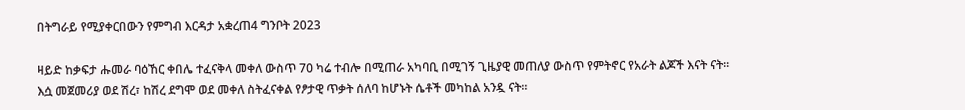በትግራይ የሚያቀርበውን የምግብ እርዳታ አቋረጠ4 ግንቦት 2023

ዛይድ ከቃፍታ ሑመራ ባዕኸር ቀበሌ ተፈናቅላ መቀለ ውስጥ 70 ካሬ ተብሎ በሚጠራ አካባቢ በሚገኝ ጊዜያዊ መጠለያ ውስጥ የምትኖር የአራት ልጆች እናት ናት።
እሷ መጀመሪያ ወደ ሽረ፣ ከሽረ ደግሞ ወደ መቀለ ስትፈናቀል የፆታዊ ጥቃት ሰለባ ከሆኑት ሴቶች መካከል አንዷ ናት።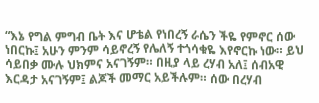“እኔ የግል ምግብ ቤት እና ሆቴል የነበረኝ ራሴን ችዬ የምኖር ሰው ነበርኩ፤ አሁን ምንም ሳይኖረኝ የሌለኝ ተጎሳቁዬ እየኖርኩ ነው። ይህ ሳይበቃ ሙሉ ህክምና አናገኝም። በዚያ ላይ ረሃብ አለ፤ ሰብአዊ እርዳታ አናገኝም፤ ልጆች መማር አይችሉም። ሰው በረሃብ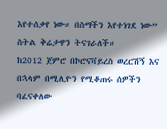እየተሰቃየ ነው። በስማችን እየተነገደ ነው” ስትል ቅሬታዋን ትናገራለች።
ከ2012 ጀምሮ በኮሮናቫይረስ ወረርሽኝ እና በኋላም በሚሊዮን የሚቆጠሩ ሰዎችን ባፈናቀለው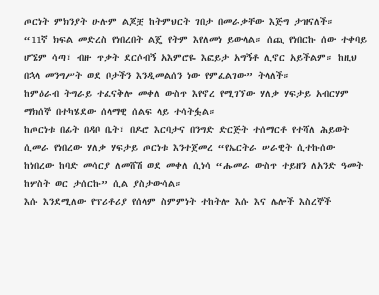ጦርነት ምክንያት ሁሉም ልጆቿ ከትምህርት ገበታ በመራቃቸው እጅግ ታዝናለች።
“11ኛ ክፍል መድረስ የነበረበት ልጄ የትም እየለመነ ይውላል። ሰጪ የነበርኩ ሰው ተቀባይ ሆኜም ሳጣ፣ ብዙ ጥቃት ደርሶብኝ አእምሮዬ እፎይታ አግኝቶ ሊኖር አይችልም። ከዚህ በኋላ መንግሥት ወደ ቦታችን እንዲመልሰን ነው የምፈልገው” ትላለች።
ከምዕራብ ትግራይ ተፈናቅሎ መቀለ ውስጥ እየኖረ የሚገኘው ሃለቃ ሃፍታይ አብርሃም ማክሰኞ በተካሄደው ሰላማዊ ሰልፍ ላይ ተሳትፏል።
ከጦርነቱ በፊት በዳቦ ቤት፣ በዶሮ እርባታና በንግድ ድርጅት ተሰማርቶ የተሻለ ሕይወት ሲመራ የነበረው ሃለቃ ሃፍታይ ጦርነቱ እንተጀመረ “የኤርትራ ሠራዊት ሲተኩሰው ከነበረው ከባድ መሳርያ ለመሸሽ ወደ መቀለ ሲነሳ “ሑመራ ውስጥ ተይዘን ለአንድ ዓመት ከሦስት ወር ታሰርኩ” ሲል ያስታውሳል።
እሱ እንደሚለው የፕሪቶሪያ የሰላም ስምምነት ተከትሎ እሱ እና ሌሎች እስረኞች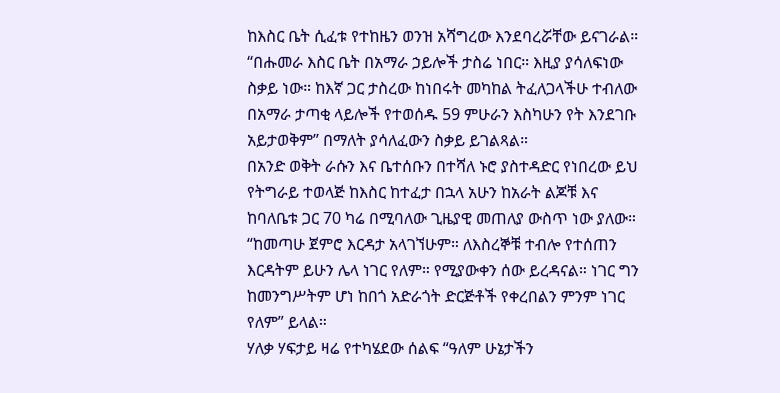ከእስር ቤት ሲፈቱ የተከዜን ወንዝ አሻግረው እንደባረሯቸው ይናገራል።
“በሑመራ እስር ቤት በአማራ ኃይሎች ታስሬ ነበር። እዚያ ያሳለፍነው ስቃይ ነው። ከእኛ ጋር ታስረው ከነበሩት መካከል ትፈለጋላችሁ ተብለው በአማራ ታጣቂ ላይሎች የተወሰዱ 59 ምሁራን እስካሁን የት እንደገቡ አይታወቅም” በማለት ያሳለፈውን ስቃይ ይገልጻል።
በአንድ ወቅት ራሱን እና ቤተሰቡን በተሻለ ኑሮ ያስተዳድር የነበረው ይህ የትግራይ ተወላጅ ከእስር ከተፈታ በኋላ አሁን ከአራት ልጆቹ እና ከባለቤቱ ጋር 70 ካሬ በሚባለው ጊዜያዊ መጠለያ ውስጥ ነው ያለው።
“ከመጣሁ ጀምሮ እርዳታ አላገኘሁም። ለእስረኞቹ ተብሎ የተሰጠን እርዳትም ይሁን ሌላ ነገር የለም። የሚያውቀን ሰው ይረዳናል። ነገር ግን ከመንግሥትም ሆነ ከበጎ አድራጎት ድርጅቶች የቀረበልን ምንም ነገር የለም” ይላል።
ሃለቃ ሃፍታይ ዛሬ የተካሄደው ሰልፍ “ዓለም ሁኔታችን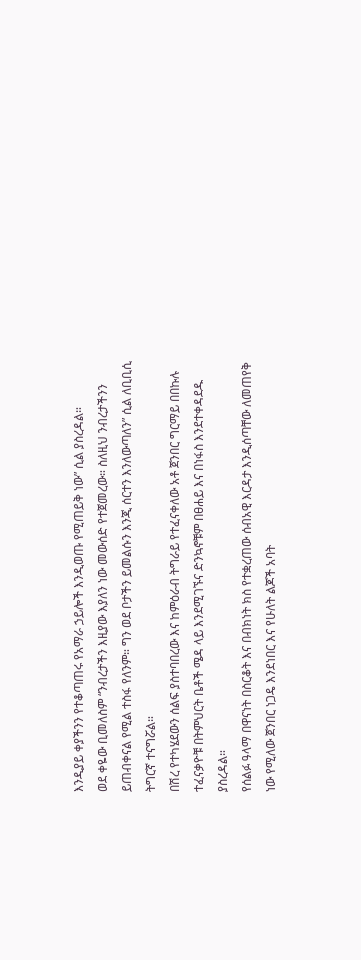እንዲያይ ቀያችንን የተቆጣጠሩ የአማራ ኃይሎች እንዲወጡ የሚጠይቅ ነው” ሲል ያስረዳል።
ወደ ቀዬው ቢመለስም “ንብረታችን እዚያው እያለን ነው መውሰድ የተጀመረው። ስለዚህ ንብረታችንን ይጠብቀናል የሚል ተስፋ የለንም። ግን ወደ ቦታችን ይመልሱን እንጂ ሰርተን እንለውጣለን” ሲል ለቢቢሲ ትግርኛ ተናግሯል።
በሽረ የተካሄደውን ሰልፍ ያስተባበረው እና ከምዕራብ ትግራይ የተፈናቀለው አቶ ጀንበር ግርማይ በበኩሉ ተፈናቃዮቹ በትምህርት ቤቶች ሜዳ ላይ እንደሚገኙና ድንኳኖቹም በፀሐይ እና በነፋስ እንደተቀዳደዱ ያስረዳል።
የሰልፉ ዓላማ በዋናነት በስርቆት እና በብክነት ክስ የተቋረጠው ሰብአዊ እርዳታ እንዲሰጣቸው ለመጠየቅ ነው የሚለው ጀንበር ነጋዴ እንደነበር እና የሁለት ልጆች አባት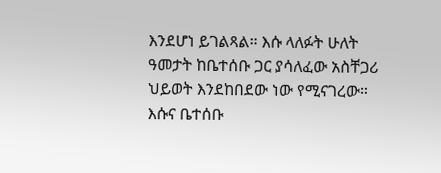እንደሆነ ይገልጻል። እሱ ላለፉት ሁለት ዓመታት ከቤተሰቡ ጋር ያሳለፈው አስቸጋሪ ህይወት እንደከበደው ነው የሚናገረው።
እሱና ቤተሰቡ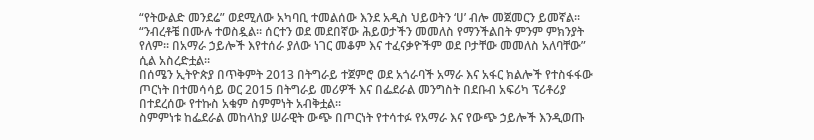“የትውልድ መንደሬ” ወደሚለው አካባቢ ተመልሰው እንደ አዲስ ህይወትን ‘ሀ’ ብሎ መጀመርን ይመኛል።
“ንብረቶቼ በሙሉ ተወስዷል። ሰርተን ወደ መደበኛው ሕይወታችን መመለስ የማንችልበት ምንም ምክንያት የለም። በአማራ ኃይሎች እየተሰራ ያለው ነገር መቆም እና ተፈናቃዮችም ወደ ቦታቸው መመለስ አለባቸው” ሲል አስረድቷል።
በሰሜን ኢትዮጵያ በጥቅምት 2013 በትግራይ ተጀምሮ ወደ አጎራባች አማራ እና አፋር ክልሎች የተስፋፋው ጦርነት በተመሳሳይ ወር 2015 በትግራይ መሪዎች እና በፌደራል መንግስት በደቡብ አፍሪካ ፕሪቶሪያ በተደረሰው የተኩስ አቁም ስምምነት አብቅቷል።
ስምምነቱ ከፌደራል መከላከያ ሠራዊት ውጭ በጦርነት የተሳተፉ የአማራ እና የውጭ ኃይሎች እንዲወጡ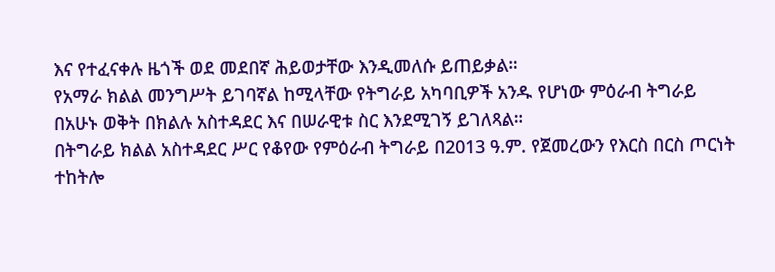እና የተፈናቀሉ ዜጎች ወደ መደበኛ ሕይወታቸው እንዲመለሱ ይጠይቃል።
የአማራ ክልል መንግሥት ይገባኛል ከሚላቸው የትግራይ አካባቢዎች አንዱ የሆነው ምዕራብ ትግራይ በአሁኑ ወቅት በክልሉ አስተዳደር እና በሠራዊቱ ስር እንደሚገኝ ይገለጻል።
በትግራይ ክልል አስተዳደር ሥር የቆየው የምዕራብ ትግራይ በ2013 ዓ.ም. የጀመረውን የእርስ በርስ ጦርነት ተከትሎ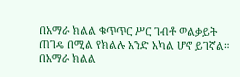በአማራ ክልል ቁጥጥር ሥር ገብቶ ወልቃይት ጠገዴ በሚል የክልሉ አንድ አካል ሆኖ ይገኛል።
በአማራ ክልል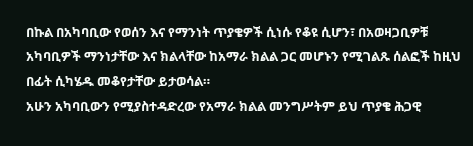በኩል በአካባቢው የወሰን እና የማንነት ጥያቄዎች ሲነሱ የቆዩ ሲሆን፣ በአወዛጋቢዎቹ አካባቢዎች ማንነታቸው እና ክልላቸው ከአማራ ክልል ጋር መሆኑን የሚገልጹ ሰልፎች ከዚህ በፊት ሲካሄዱ መቆየታቸው ይታወሳል።
አሁን አካባቢውን የሚያስተዳድረው የአማራ ክልል መንግሥትም ይህ ጥያቄ ሕጋዊ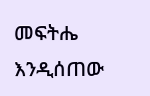መፍትሔ እንዲሰጠው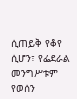ሲጠይቅ የቆየ ሲሆን፣ የፌደራል መንግሥቱም የወሰን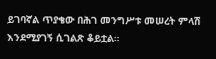ይገባኛል ጥያቄው በሕገ መንግሥቱ መሠረት ምላሽ እንደሚያገኝ ሲገልጽ ቆይቷል።